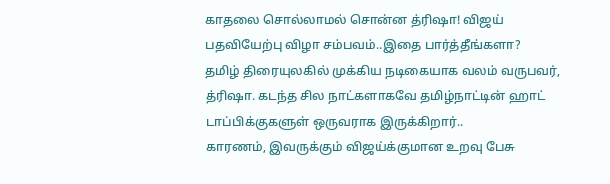காதலை சொல்லாமல் சொன்ன த்ரிஷா! விஜய் பதவியேற்பு விழா சம்பவம்..இதை பார்த்தீங்களா?
தமிழ் திரையுலகில் முக்கிய நடிகையாக வலம் வருபவர், த்ரிஷா. கடந்த சில நாட்களாகவே தமிழ்நாட்டின் ஹாட் டாப்பிக்குகளுள் ஒருவராக இருக்கிறார்..
காரணம், இவருக்கும் விஜய்க்குமான உறவு பேசு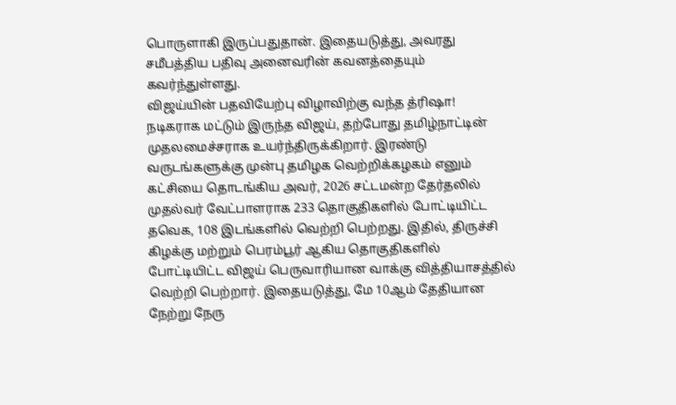பொருளாகி இருப்பதுதான். இதையடுத்து, அவரது சமீபத்திய பதிவு அனைவரின் கவனத்தையும் கவர்ந்துள்ளது.
விஜய்யின் பதவியேற்பு விழாவிற்கு வந்த த்ரிஷா!
நடிகராக மட்டும் இருந்த விஜய், தற்போது தமிழ்நாட்டின் முதலமைச்சராக உயர்ந்திருக்கிறார். இரண்டு வருடங்களுக்கு முன்பு தமிழக வெற்றிக்கழகம் எனும் கட்சியை தொடங்கிய அவர், 2026 சட்டமன்ற தேர்தலில் முதல்வர் வேட்பாளராக 233 தொகுதிகளில் போட்டியிட்ட தவெக, 108 இடங்களில் வெற்றி பெற்றது. இதில், திருச்சி கிழக்கு மற்றும் பெரம்பூர் ஆகிய தொகுதிகளில் போட்டியிட்ட விஜய் பெருவாரியான வாக்கு வித்தியாசத்தில் வெற்றி பெற்றார். இதையடுத்து, மே 10ஆம் தேதியான நேற்று நேரு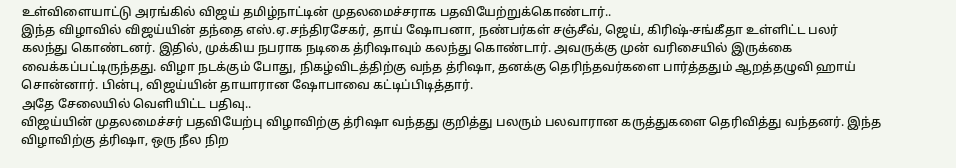உள்விளையாட்டு அரங்கில் விஜய் தமிழ்நாட்டின் முதலமைச்சராக பதவியேற்றுக்கொண்டார்..
இந்த விழாவில் விஜய்யின் தந்தை எஸ்.ஏ.சந்திரசேகர், தாய் ஷோபனா, நண்பர்கள் சஞ்சீவ், ஜெய், கிரிஷ்-சங்கீதா உள்ளிட்ட பலர் கலந்து கொண்டனர். இதில், முக்கிய நபராக நடிகை த்ரிஷாவும் கலந்து கொண்டார். அவருக்கு முன் வரிசையில் இருக்கை வைக்கப்பட்டிருந்தது. விழா நடக்கும் போது, நிகழ்விடத்திற்கு வந்த த்ரிஷா, தனக்கு தெரிந்தவர்களை பார்த்ததும் ஆறத்தழுவி ஹாய் சொன்னார். பின்பு, விஜய்யின் தாயாரான ஷோபாவை கட்டிப்பிடித்தார்.
அதே சேலையில் வெளியிட்ட பதிவு..
விஜய்யின் முதலமைச்சர் பதவியேற்பு விழாவிற்கு த்ரிஷா வந்தது குறித்து பலரும் பலவாரான கருத்துகளை தெரிவித்து வந்தனர். இந்த விழாவிற்கு த்ரிஷா, ஒரு நீல நிற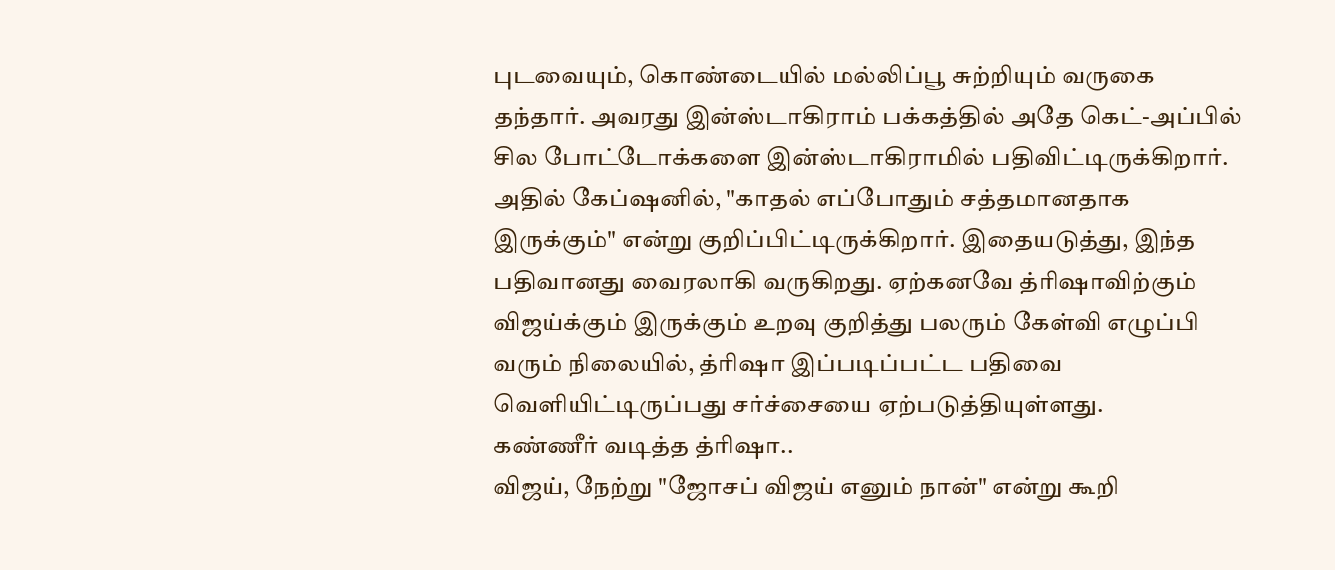புடவையும், கொண்டையில் மல்லிப்பூ சுற்றியும் வருகை தந்தார். அவரது இன்ஸ்டாகிராம் பக்கத்தில் அதே கெட்-அப்பில் சில போட்டோக்களை இன்ஸ்டாகிராமில் பதிவிட்டிருக்கிறார். அதில் கேப்ஷனில், "காதல் எப்போதும் சத்தமானதாக இருக்கும்" என்று குறிப்பிட்டிருக்கிறார். இதையடுத்து, இந்த பதிவானது வைரலாகி வருகிறது. ஏற்கனவே த்ரிஷாவிற்கும் விஜய்க்கும் இருக்கும் உறவு குறித்து பலரும் கேள்வி எழுப்பி வரும் நிலையில், த்ரிஷா இப்படிப்பட்ட பதிவை வெளியிட்டிருப்பது சர்ச்சையை ஏற்படுத்தியுள்ளது.
கண்ணீர் வடித்த த்ரிஷா..
விஜய், நேற்று "ஜோசப் விஜய் எனும் நான்" என்று கூறி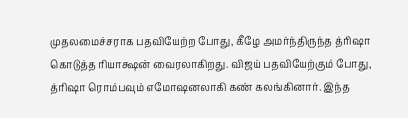முதலமைச்சராக பதவியேற்ற போது, கீழே அமர்ந்திருந்த த்ரிஷா கொடுத்த ரியாக்ஷன் வைரலாகிறது. விஜய் பதவியேற்கும் போது, த்ரிஷா ரொம்பவும் எமோஷனலாகி கண் கலங்கினார். இந்த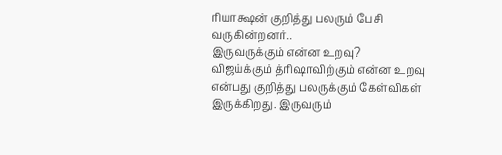ரியாக்ஷன் குறித்து பலரும் பேசி வருகின்றனர்..
இருவருக்கும் என்ன உறவு?
விஜய்க்கும் த்ரிஷாவிற்கும் என்ன உறவு என்பது குறித்து பலருக்கும் கேள்விகள் இருக்கிறது. இருவரும்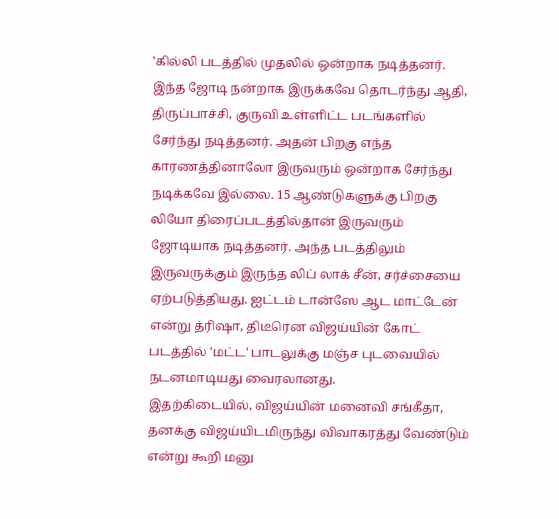'கில்லி படத்தில் முதலில் ஒன்றாக நடித்தனர். இந்த ஜோடி நன்றாக இருக்கவே தொடர்ந்து ஆதி, திருப்பாச்சி, குருவி உள்ளிட்ட படங்களில் சேர்ந்து நடித்தனர். அதன் பிறகு எந்த காரணத்தினாலோ இருவரும் ஒன்றாக சேர்ந்து நடிக்கவே இல்லை. 15 ஆண்டுகளுக்கு பிறகு லியோ திரைப்படத்தில்தான் இருவரும் ஜோடியாக நடித்தனர். அந்த படத்திலும் இருவருக்கும் இருந்த லிப் லாக் சீன், சர்ச்சையை ஏற்படுத்தியது. ஐட்டம் டான்ஸே ஆட மாட்டேன் என்று த்ரிஷா, திடீரென விஜய்யின் கோட் படத்தில் 'மட்ட' பாடலுக்கு மஞ்ச புடவையில் நடனமாடியது வைரலானது.
இதற்கிடையில், விஜய்யின் மனைவி சங்கீதா, தனக்கு விஜய்யிடமிருந்து விவாகரத்து வேண்டும் என்று கூறி மனு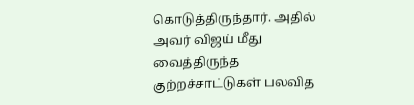கொடுத்திருந்தார். அதில் அவர் விஜய் மீது வைத்திருந்த குற்றச்சாட்டுகள் பலவித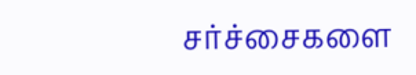சர்ச்சைகளை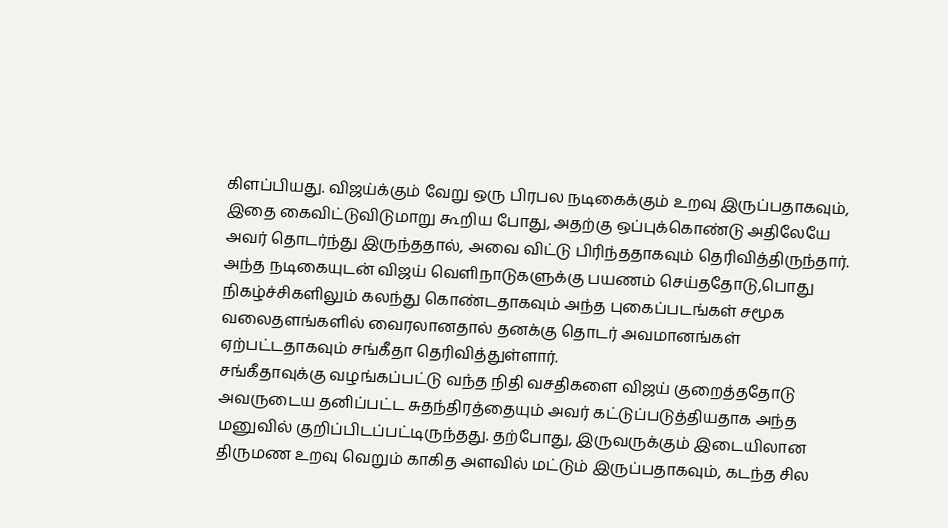கிளப்பியது. விஜய்க்கும் வேறு ஒரு பிரபல நடிகைக்கும் உறவு இருப்பதாகவும், இதை கைவிட்டுவிடுமாறு கூறிய போது, அதற்கு ஒப்புக்கொண்டு அதிலேயே அவர் தொடர்ந்து இருந்ததால், அவை விட்டு பிரிந்ததாகவும் தெரிவித்திருந்தார்.
அந்த நடிகையுடன் விஜய் வெளிநாடுகளுக்கு பயணம் செய்ததோடு,பொது நிகழ்ச்சிகளிலும் கலந்து கொண்டதாகவும் அந்த புகைப்படங்கள் சமூக வலைதளங்களில் வைரலானதால் தனக்கு தொடர் அவமானங்கள் ஏற்பட்டதாகவும் சங்கீதா தெரிவித்துள்ளார்.
சங்கீதாவுக்கு வழங்கப்பட்டு வந்த நிதி வசதிகளை விஜய் குறைத்ததோடு அவருடைய தனிப்பட்ட சுதந்திரத்தையும் அவர் கட்டுப்படுத்தியதாக அந்த மனுவில் குறிப்பிடப்பட்டிருந்தது. தற்போது, இருவருக்கும் இடையிலான திருமண உறவு வெறும் காகித அளவில் மட்டும் இருப்பதாகவும், கடந்த சில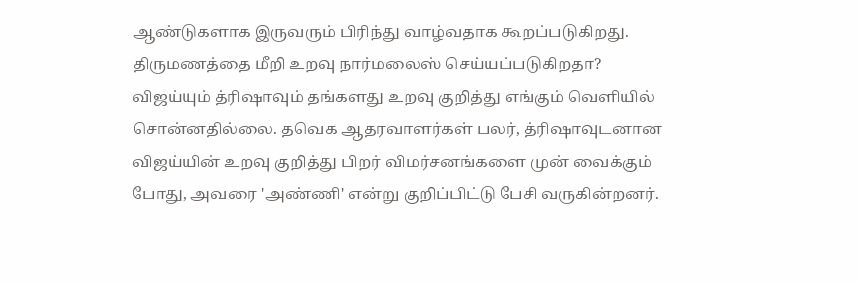ஆண்டுகளாக இருவரும் பிரிந்து வாழ்வதாக கூறப்படுகிறது.
திருமணத்தை மீறி உறவு நார்மலைஸ் செய்யப்படுகிறதா?
விஜய்யும் த்ரிஷாவும் தங்களது உறவு குறித்து எங்கும் வெளியில் சொன்னதில்லை. தவெக ஆதரவாளர்கள் பலர், த்ரிஷாவுடனான விஜய்யின் உறவு குறித்து பிறர் விமர்சனங்களை முன் வைக்கும் போது, அவரை 'அண்ணி' என்று குறிப்பிட்டு பேசி வருகின்றனர்.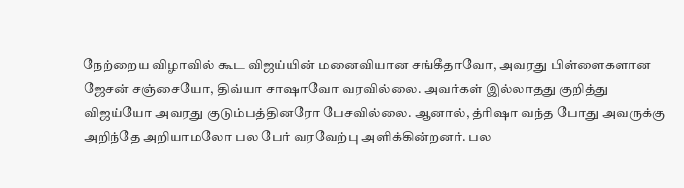நேற்றைய விழாவில் கூட விஜய்யின் மனைவியான சங்கீதாவோ, அவரது பிள்ளைகளான ஜேசன் சஞ்சையோ, திவ்யா சாஷாவோ வரவில்லை. அவர்கள் இல்லாதது குறித்து விஜய்யோ அவரது குடும்பத்தினரோ பேசவில்லை. ஆனால், த்ரிஷா வந்த போது அவருக்கு அறிந்தே அறியாமலோ பல பேர் வரவேற்பு அளிக்கின்றனர். பல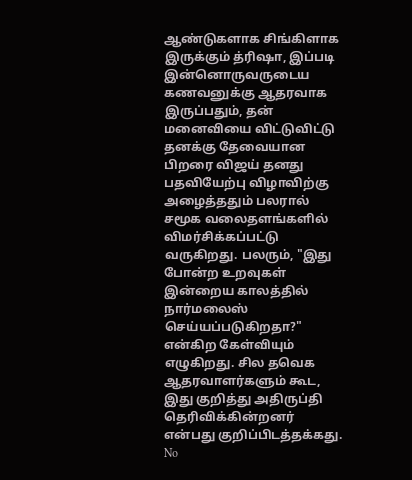ஆண்டுகளாக சிங்கிளாக இருக்கும் த்ரிஷா, இப்படி இன்னொருவருடைய கணவனுக்கு ஆதரவாக இருப்பதும், தன் மனைவியை விட்டுவிட்டு தனக்கு தேவையான பிறரை விஜய் தனது பதவியேற்பு விழாவிற்கு அழைத்ததும் பலரால் சமூக வலைதளங்களில் விமர்சிக்கப்பட்டு வருகிறது. பலரும், "இது போன்ற உறவுகள் இன்றைய காலத்தில் நார்மலைஸ் செய்யப்படுகிறதா?" என்கிற கேள்வியும் எழுகிறது. சில தவெக ஆதரவாளர்களும் கூட, இது குறித்து அதிருப்தி தெரிவிக்கின்றனர் என்பது குறிப்பிடத்தக்கது.
No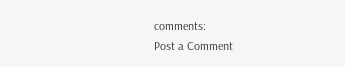comments:
Post a Comment